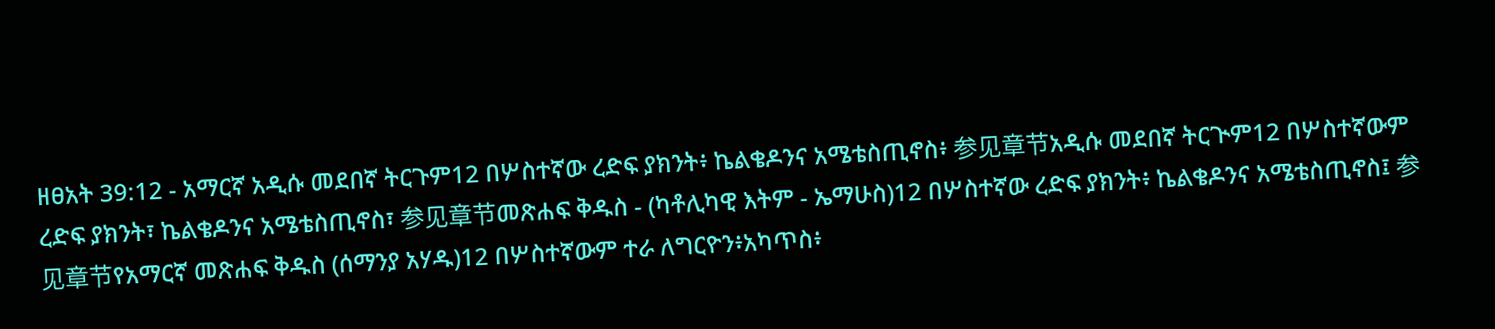ዘፀአት 39:12 - አማርኛ አዲሱ መደበኛ ትርጉም12 በሦስተኛው ረድፍ ያክንት፥ ኬልቄዶንና አሜቴስጢኖስ፥ 参见章节አዲሱ መደበኛ ትርጒም12 በሦስተኛውም ረድፍ ያክንት፣ ኬልቄዶንና አሜቴስጢኖስ፣ 参见章节መጽሐፍ ቅዱስ - (ካቶሊካዊ እትም - ኤማሁስ)12 በሦስተኛው ረድፍ ያክንት፥ ኬልቄዶንና አሜቴስጢኖስ፤ 参见章节የአማርኛ መጽሐፍ ቅዱስ (ሰማንያ አሃዱ)12 በሦስተኛውም ተራ ለግርዮን፥አካጥስ፥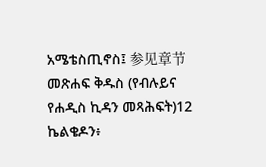አሜቴስጢኖስ፤ 参见章节መጽሐፍ ቅዱስ (የብሉይና የሐዲስ ኪዳን መጻሕፍት)12 ኬልቄዶን፥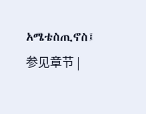አሜቴስጢኖስ፤ 参见章节 |